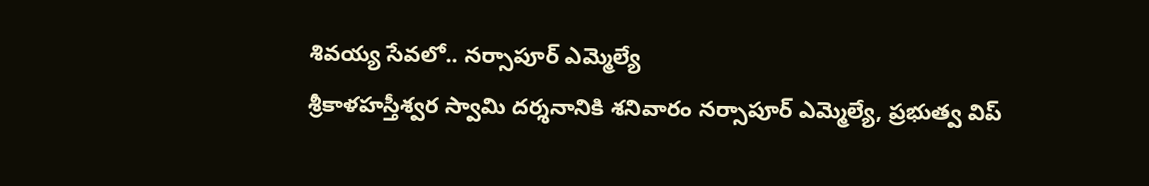శివయ్య సేవలో.. నర్సాపూర్ ఎమ్మెల్యే
శ్రీకాళహస్తీశ్వర స్వామి దర్శనానికి శనివారం నర్సాపూర్ ఎమ్మెల్యే, ప్రభుత్వ విప్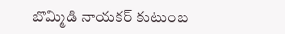బొమ్మిడి నాయకర్ కుటుంబ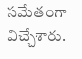సమేతంగా విచ్చేశారు.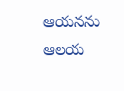ఆయనను ఆలయ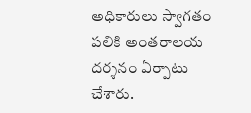అధికారులు స్వాగతం పలికి అంతరాలయ దర్శనం ఏర్పాటు చేశారు.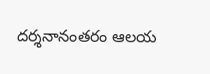దర్శనానంతరం ఆలయ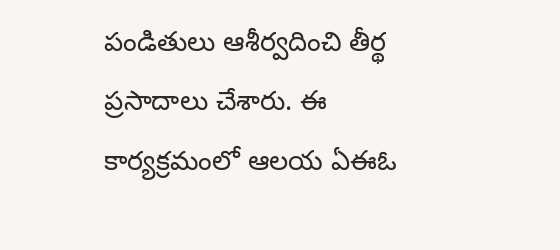పండితులు ఆశీర్వదించి తీర్థ ప్రసాదాలు చేశారు. ఈ కార్యక్రమంలో ఆలయ ఏఈఓ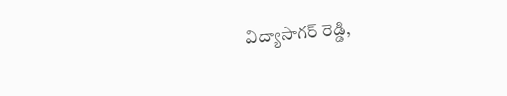విద్యాసాగర్ రెడ్డి,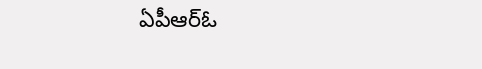ఏపీఆర్ఓ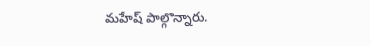మహేష్ పాల్గొన్నారు.